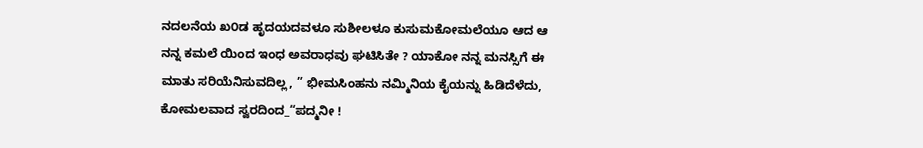ನದಲನೆಯ ಖ೦ಡ ಹೃದಯದವಳೂ ಸುಶೀಲಳೂ ಕುಸುಮಕೋಮಲೆಯೂ ಆದ ಆ ನನ್ನ ಕಮಲೆ ಯಿಂದ ಇಂಧ ಅವರಾಧವು ಘಟಿಸಿತೇ ? ಯಾಕೋ ನನ್ನ ಮನಸ್ಸಿಗೆ ಈ ಮಾತು ಸರಿಯೆನಿಸುವದಿಲ್ಲ, ” ಭೀಮಸಿಂಹನು ನಮ್ಮಿನಿಯ ಕೈಯನ್ನು ಹಿಡಿದೆಳೆದು, ಕೋಮಲವಾದ ಸ್ವರದಿಂದ_“ಪದ್ಮನೀ !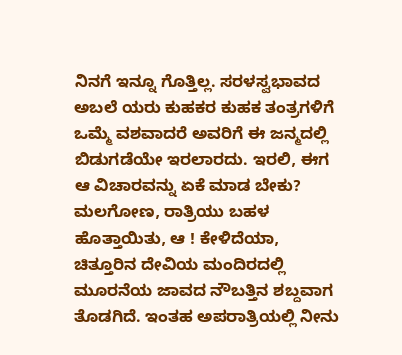ನಿನಗೆ ಇನ್ನೂ ಗೊತ್ತಿಲ್ಲ. ಸರಳಸ್ವಭಾವದ ಅಬಲೆ ಯರು ಕುಹಕರ ಕುಹಕ ತಂತ್ರಗಳಿಗೆ ಒಮ್ಮೆ ವಶವಾದರೆ ಅವರಿಗೆ ಈ ಜನ್ಮದಲ್ಲಿ ಬಿಡುಗಡೆಯೇ ಇರಲಾರದು. ಇರಲಿ, ಈಗ ಆ ವಿಚಾರವನ್ನು ಏಕೆ ಮಾಡ ಬೇಕು? ಮಲಗೋಣ, ರಾತ್ರಿಯು ಬಹಳ ಹೊತ್ತಾಯಿತು, ಆ ! ಕೇಳಿದೆಯಾ, ಚಿತ್ತೂರಿನ ದೇವಿಯ ಮಂದಿರದಲ್ಲಿ ಮೂರನೆಯ ಜಾವದ ನೌಬತ್ತಿನ ಶಬ್ದವಾಗ ತೊಡಗಿದೆ. ಇಂತಹ ಅಪರಾತ್ರಿಯಲ್ಲಿ ನೀನು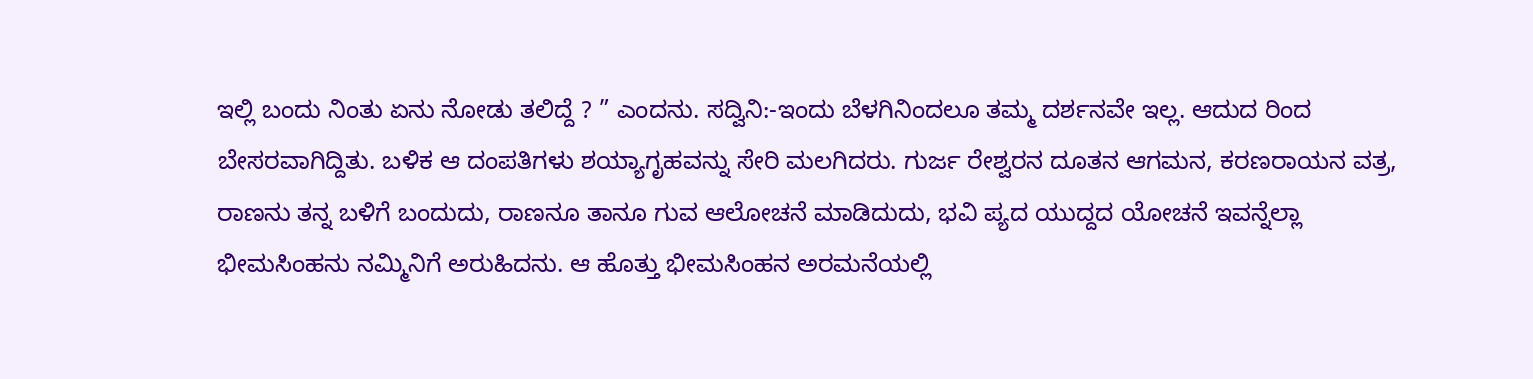ಇಲ್ಲಿ ಬಂದು ನಿಂತು ಏನು ನೋಡು ತಲಿದ್ದೆ ? ” ಎಂದನು. ಸದ್ವಿನಿ:-ಇಂದು ಬೆಳಗಿನಿಂದಲೂ ತಮ್ಮ ದರ್ಶನವೇ ಇಲ್ಲ. ಆದುದ ರಿಂದ ಬೇಸರವಾಗಿದ್ದಿತು. ಬಳಿಕ ಆ ದಂಪತಿಗಳು ಶಯ್ಯಾಗೃಹವನ್ನು ಸೇರಿ ಮಲಗಿದರು. ಗುರ್ಜ ರೇಶ್ವರನ ದೂತನ ಆಗಮನ, ಕರಣರಾಯನ ವತ್ರ, ರಾಣನು ತನ್ನ ಬಳಿಗೆ ಬಂದುದು, ರಾಣನೂ ತಾನೂ ಗುವ ಆಲೋಚನೆ ಮಾಡಿದುದು, ಭವಿ ಪ್ಯದ ಯುದ್ದದ ಯೋಚನೆ ಇವನ್ನೆಲ್ಲಾ ಭೀಮಸಿಂಹನು ನಮ್ಮಿನಿಗೆ ಅರುಹಿದನು. ಆ ಹೊತ್ತು ಭೀಮಸಿಂಹನ ಅರಮನೆಯಲ್ಲಿ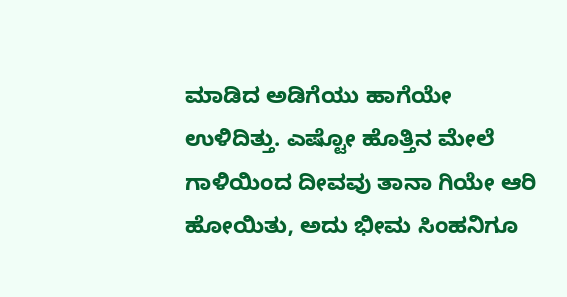ಮಾಡಿದ ಅಡಿಗೆಯು ಹಾಗೆಯೇ ಉಳಿದಿತ್ತು. ಎಷ್ಟೋ ಹೊತ್ತಿನ ಮೇಲೆ ಗಾಳಿಯಿಂದ ದೀವವು ತಾನಾ ಗಿಯೇ ಆರಿ ಹೋಯಿತು, ಅದು ಭೀಮ ಸಿಂಹನಿಗೂ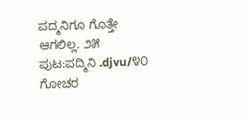ಪದ್ಮನಿಗೂ ಗೊತ್ತೇ ಆಗಲಿಲ್ಲ. ೨೫
ಪುಟ:ಪದ್ಮಿನಿ .djvu/೪೦
ಗೋಚರ